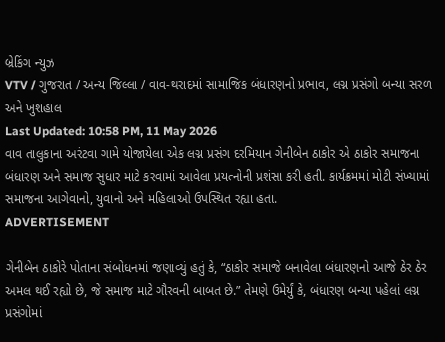બ્રેકિંગ ન્યુઝ
VTV / ગુજરાત / અન્ય જિલ્લા / વાવ-થરાદમાં સામાજિક બંધારણનો પ્રભાવ, લગ્ન પ્રસંગો બન્યા સરળ અને ખુશહાલ
Last Updated: 10:58 PM, 11 May 2026
વાવ તાલુકાના અરંટવા ગામે યોજાયેલા એક લગ્ન પ્રસંગ દરમિયાન ગેનીબેન ઠાકોર એ ઠાકોર સમાજના બંધારણ અને સમાજ સુધાર માટે કરવામાં આવેલા પ્રયત્નોની પ્રશંસા કરી હતી. કાર્યક્રમમાં મોટી સંખ્યામાં સમાજના આગેવાનો, યુવાનો અને મહિલાઓ ઉપસ્થિત રહ્યા હતા.
ADVERTISEMENT

ગેનીબેન ઠાકોરે પોતાના સંબોધનમાં જણાવ્યું હતું કે, “ઠાકોર સમાજે બનાવેલા બંધારણનો આજે ઠેર ઠેર અમલ થઈ રહ્યો છે, જે સમાજ માટે ગૌરવની બાબત છે.” તેમણે ઉમેર્યું કે, બંધારણ બન્યા પહેલાં લગ્ન પ્રસંગોમાં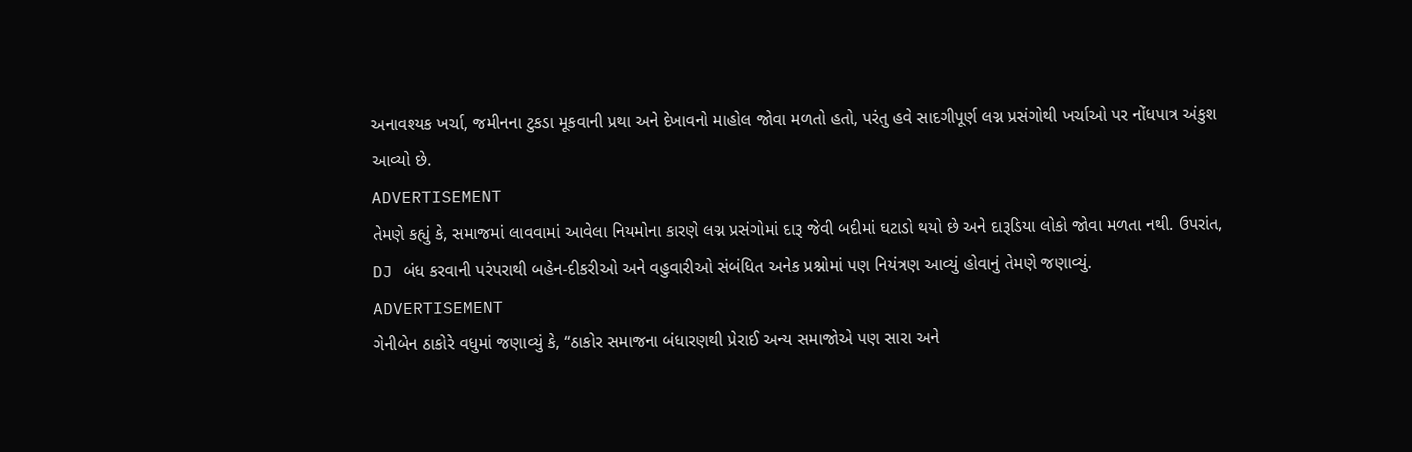અનાવશ્યક ખર્ચા, જમીનના ટુકડા મૂકવાની પ્રથા અને દેખાવનો માહોલ જોવા મળતો હતો, પરંતુ હવે સાદગીપૂર્ણ લગ્ન પ્રસંગોથી ખર્ચાઓ પર નોંધપાત્ર અંકુશ આવ્યો છે.
ADVERTISEMENT
તેમણે કહ્યું કે, સમાજમાં લાવવામાં આવેલા નિયમોના કારણે લગ્ન પ્રસંગોમાં દારૂ જેવી બદીમાં ઘટાડો થયો છે અને દારૂડિયા લોકો જોવા મળતા નથી. ઉપરાંત, DJ બંધ કરવાની પરંપરાથી બહેન-દીકરીઓ અને વહુવારીઓ સંબંધિત અનેક પ્રશ્નોમાં પણ નિયંત્રણ આવ્યું હોવાનું તેમણે જણાવ્યું.
ADVERTISEMENT
ગેનીબેન ઠાકોરે વધુમાં જણાવ્યું કે, “ઠાકોર સમાજના બંધારણથી પ્રેરાઈ અન્ય સમાજોએ પણ સારા અને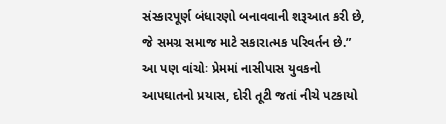સંસ્કારપૂર્ણ બંધારણો બનાવવાની શરૂઆત કરી છે, જે સમગ્ર સમાજ માટે સકારાત્મક પરિવર્તન છે.”
આ પણ વાંચોઃ પ્રેમમાં નાસીપાસ યુવકનો આપઘાતનો પ્રયાસ, દોરી તૂટી જતાં નીચે પટકાયો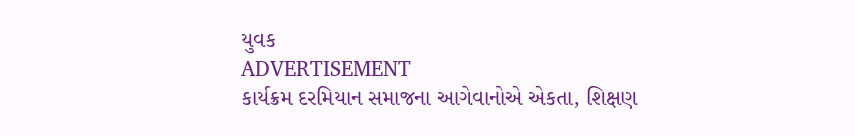યુવક
ADVERTISEMENT
કાર્યક્રમ દરમિયાન સમાજના આગેવાનોએ એકતા, શિક્ષણ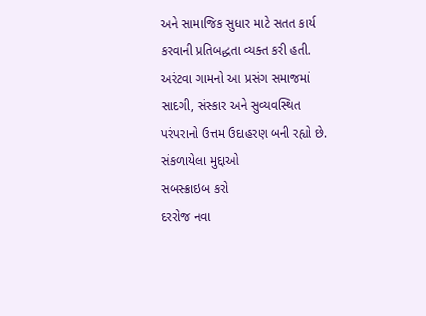અને સામાજિક સુધાર માટે સતત કાર્ય કરવાની પ્રતિબદ્ધતા વ્યક્ત કરી હતી. અરંટવા ગામનો આ પ્રસંગ સમાજમાં સાદગી, સંસ્કાર અને સુવ્યવસ્થિત પરંપરાનો ઉત્તમ ઉદાહરણ બની રહ્યો છે.
સંકળાયેલા મુદ્દાઓ
સબસ્ક્રાઇબ કરો
દરરોજ નવા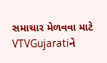સમાચાર મેળવવા માટે VTVGujaratiને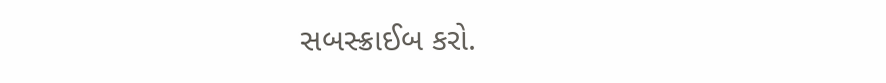સબસ્ક્રાઈબ કરો.